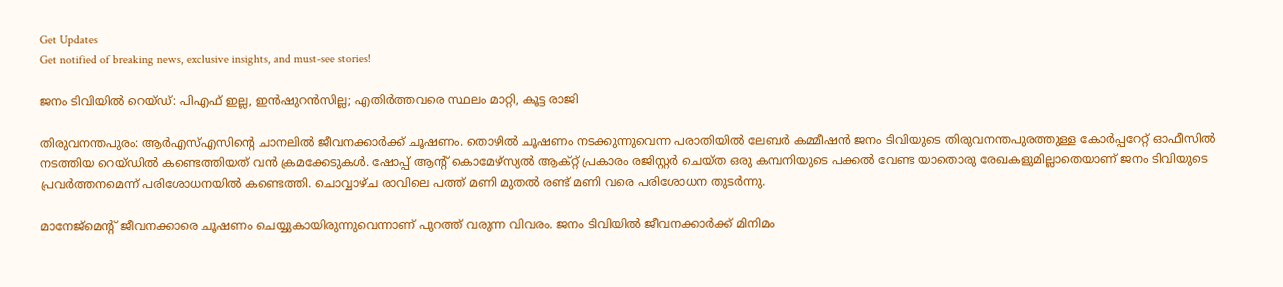Get Updates
Get notified of breaking news, exclusive insights, and must-see stories!

ജനം ടിവിയില്‍ റെയ്ഡ്: പിഎഫ് ഇല്ല, ഇന്‍ഷുറന്‍സില്ല; എതിര്‍ത്തവരെ സ്ഥലം മാറ്റി, കൂട്ട രാജി

തിരുവനന്തപുരം: ആര്‍എസ്എസിന്റെ ചാനലില്‍ ജീവനക്കാര്‍ക്ക് ചൂഷണം. തൊഴില്‍ ചൂഷണം നടക്കുന്നുവെന്ന പരാതിയില്‍ ലേബര്‍ കമ്മീഷന്‍ ജനം ടിവിയുടെ തിരുവനന്തപുരത്തുള്ള കോര്‍പ്പറേറ്റ് ഓഫീസില്‍ നടത്തിയ റെയ്ഡില്‍ കണ്ടെത്തിയത് വന്‍ ക്രമക്കേടുകള്‍. ഷോപ്പ് ആന്റ് കൊമേഴ്‌സ്യല്‍ ആക്റ്റ് പ്രകാരം രജിസ്റ്റര്‍ ചെയ്ത ഒരു കമ്പനിയുടെ പക്കല്‍ വേണ്ട യാതൊരു രേഖകളുമില്ലാതെയാണ് ജനം ടിവിയുടെ പ്രവര്‍ത്തനമെന്ന് പരിശോധനയില്‍ കണ്ടെത്തി. ചൊവ്വാഴ്ച രാവിലെ പത്ത് മണി മുതല്‍ രണ്ട് മണി വരെ പരിശോധന തുടര്‍ന്നു.

മാനേജ്‌മെന്റ് ജീവനക്കാരെ ചൂഷണം ചെയ്യുകായിരുന്നുവെന്നാണ് പുറത്ത് വരുന്ന വിവരം. ജനം ടിവിയില്‍ ജീവനക്കാര്‍ക്ക് മിനിമം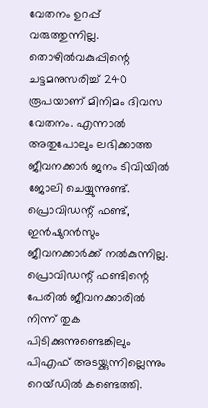വേതനം ഉറപ്പ് വരുത്തുന്നില്ല. തൊഴില്‍വകുപ്പിന്റെ ചട്ടമനുസരിച്ച് 240 രൂപയാണ് മിനിമം ദിവസ വേതനം. എന്നാല്‍ അതുപോലും ലഭിക്കാത്ത ജീവനക്കാര്‍ ജനം ടിവിയില്‍ ജോലി ചെയ്യുന്നുണ്ട്. പ്രൊവിഡന്റ് ഫണ്ട്, ഇന്‍ഷുറന്‍സും ജീവനക്കാര്‍ക്ക് നല്‍കുന്നില്ല. പ്രൊവിഡന്റ് ഫണ്ടിന്റെ പേരില്‍ ജീവനക്കാരില്‍ നിന്ന് തുക പിടിക്കുന്നുണ്ടെങ്കിലും പിഎഫ് അടയ്ക്കുന്നില്ലെന്നും റെയ്ഡില്‍ കണ്ടെത്തി.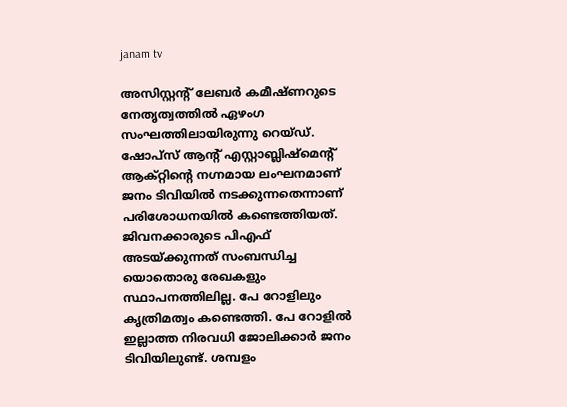janam tv

അസിസ്റ്റന്റ്‌ ലേബര്‍ കമീഷ്ണറുടെ നേതൃത്വത്തില്‍ ഏഴംഗ സംഘത്തിലായിരുന്നു റെയ്ഡ്. ഷോപ്‌സ്‌ ആന്റ് എസ്റ്റാബ്ലിഷ്‌മെന്റ്‌ ആക്റ്റിന്റെ നഗ്നമായ ലംഘനമാണ് ജനം ടിവിയില്‍ നടക്കുന്നതെന്നാണ് പരിശോധനയില്‍ കണ്ടെത്തിയത്. ജിവനക്കാരുടെ പിഎഫ് അടയ്ക്കുന്നത്‌ സംബന്ധിച്ച യൊതൊരു രേഖകളും സ്ഥാപനത്തിലില്ല. പേ റോളിലും കൃത്രിമത്വം കണ്ടെത്തി. പേ റോളില്‍ ഇല്ലാത്ത നിരവധി ജോലിക്കാര്‍ ജനം ടിവിയിലുണ്ട്. ശമ്പളം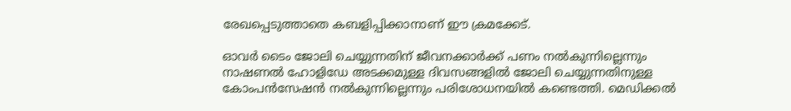രേഖപ്പെടുത്താതെ കബളിപ്പിക്കാനാണ് ഈ ക്രമക്കേട്.

ഓവര്‍ ടൈം ജോലി ചെയ്യുന്നതിന് ജീവനക്കാര്‍ക്ക് പണം നല്‍കുന്നില്ലെന്നും നാഷണല്‍ ഹോളിഡേ അടക്കമുള്ള ദിവസങ്ങളില്‍ ജോലി ചെയ്യുന്നതിനുള്ള കോംപന്‍സേഷന്‍ നല്‍കുന്നില്ലെന്നും പരിശോധനയില്‍ കണ്ടെത്തി. മെഡിക്കല്‍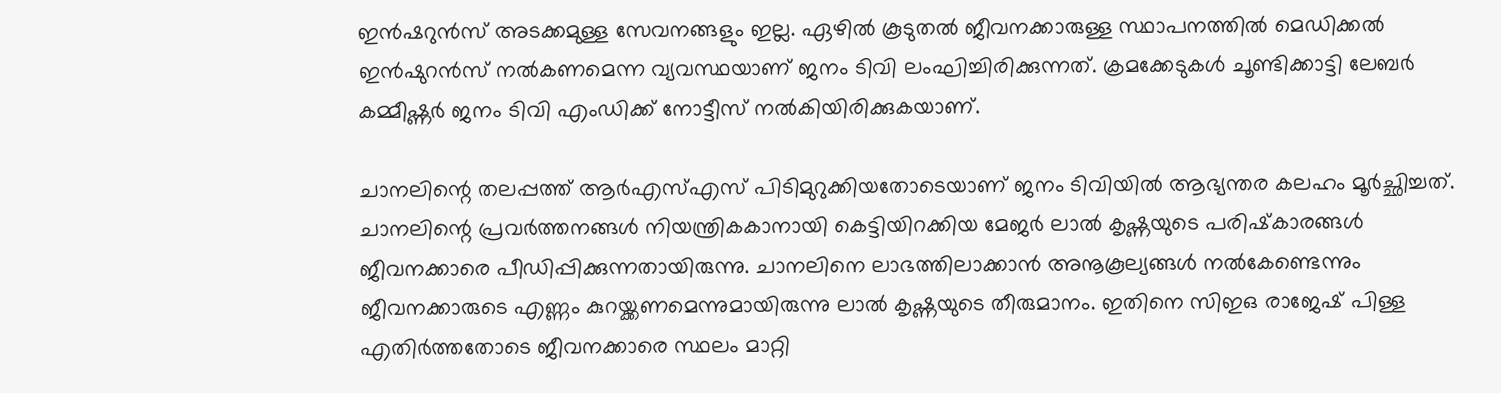ഇന്‍ഷറുന്‍സ് അടക്കമുള്ള സേവനങ്ങളും ഇല്ല. ഏഴില്‍ കൂടുതല്‍ ജീവനക്കാരുള്ള സ്ഥാപനത്തില്‍ മെഡിക്കല്‍ ഇന്‍ഷുറന്‍സ് നല്‍കണമെന്ന വ്യവസ്ഥയാണ് ജനം ടിവി ലംഘിച്ചിരിക്കുന്നത്. ക്രമക്കേടുകള്‍ ചൂണ്ടിക്കാട്ടി ലേബര്‍ കമ്മീഷ്ണര്‍ ജനം ടിവി എംഡിക്ക് നോട്ടീസ് നല്‍കിയിരിക്കുകയാണ്.

ചാനലിന്റെ തലപ്പത്ത് ആര്‍എസ്എസ് പിടിമുറുക്കിയതോടെയാണ് ജനം ടിവിയില്‍ ആഭ്യന്തര കലഹം മൂര്‍ച്ഛിച്ചത്. ചാനലിന്റെ പ്രവര്‍ത്തനങ്ങള്‍ നിയന്ത്രികകാനായി കെട്ടിയിറക്കിയ മേജര്‍ ലാല്‍ കൃഷ്ണയുടെ പരിഷ്‌കാരങ്ങള്‍ ജീവനക്കാരെ പീഡിപ്പിക്കുന്നതായിരുന്നു. ചാനലിനെ ലാഭത്തിലാക്കാന്‍ അനൂകൂല്യങ്ങള്‍ നല്‍കേണ്ടെന്നും ജീവനക്കാരുടെ എണ്ണം കുറയ്ക്കണമെന്നുമായിരുന്നു ലാല്‍ കൃഷ്ണയുടെ തീരുമാനം. ഇതിനെ സിഇഒ രാജേഷ് പിള്ള എതിര്‍ത്തതോടെ ജീവനക്കാരെ സ്ഥലം മാറ്റി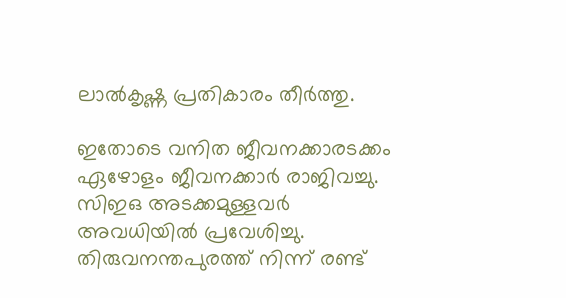ലാല്‍കൃഷ്ണ പ്രതികാരം തീര്‍ത്തു.

ഇതോടെ വനിത ജീവനക്കാരടക്കം ഏഴോളം ജീവനക്കാര്‍ രാജിവച്ചു. സിഇഒ അടക്കമുള്ളവര്‍ അവധിയില്‍ പ്രവേശിച്ചു. തിരുവനന്തപുരത്ത് നിന്ന്‌ രണ്ട്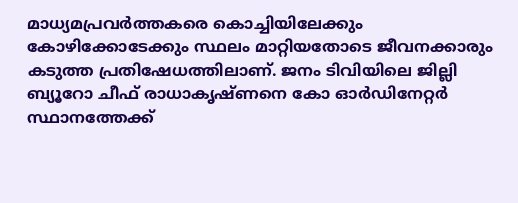മാധ്യമപ്രവര്‍ത്തകരെ കൊച്ചിയിലേക്കും കോഴിക്കോടേക്കും സ്ഥലം മാറ്റിയതോടെ ജീവനക്കാരും കടുത്ത പ്രതിഷേധത്തിലാണ്. ജനം ടിവിയിലെ ജില്ലി ബ്യൂറോ ചീഫ് രാധാകൃഷ്ണനെ കോ ഓര്‍ഡിനേറ്റര്‍ സ്ഥാനത്തേക്ക്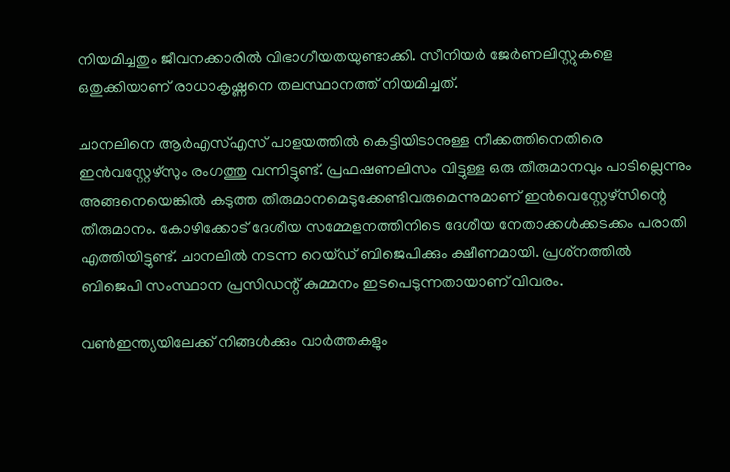നിയമിച്ചതും ജീവനക്കാരില്‍ വിഭാഗീയതയുണ്ടാക്കി. സീനിയര്‍ ജേര്‍ണലിസ്റ്റുകളെ ഒതുക്കിയാണ് രാധാകൃഷ്ണനെ തലസ്ഥാനത്ത് നിയമിച്ചത്.

ചാനലിനെ ആര്‍എസ്എസ് പാളയത്തില്‍ കെട്ടിയിടാനുള്ള നീക്കത്തിനെതിരെ ഇന്‍വസ്റ്റേഴ്‌സും രംഗത്തു വന്നിട്ടുണ്ട്. പ്രഫഷണലിസം വിട്ടുള്ള ഒരു തീരുമാനവും പാടില്ലെന്നും അങ്ങനെയെങ്കില്‍ കടുത്ത തീരുമാനമെടുക്കേണ്ടിവരുമെന്നുമാണ് ഇന്‍വെസ്റ്റേഴ്‌സിന്റെ തീരുമാനം. കോഴിക്കോട് ദേശീയ സമ്മേളനത്തിനിടെ ദേശീയ നേതാക്കള്‍ക്കടക്കം പരാതി എത്തിയിട്ടുണ്ട്. ചാനലില്‍ നടന്ന റെയ്ഡ് ബിജെപിക്കും ക്ഷീണമായി. പ്രശ്‌നത്തില്‍ ബിജെപി സംസ്ഥാന പ്രസിഡന്റ് കുമ്മനം ഇടപെടുന്നതായാണ് വിവരം.

വണ്‍ഇന്ത്യയിലേക്ക് നിങ്ങള്‍ക്കും വാര്‍ത്തകളും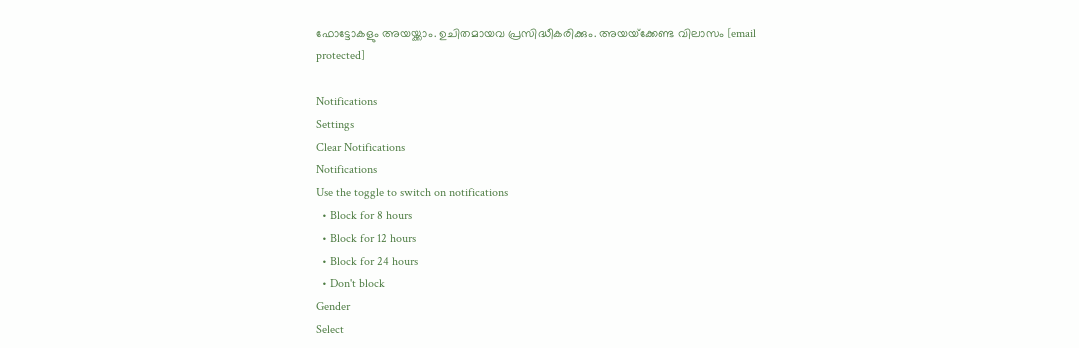ഫോട്ടോകളും അയയ്ക്കാം. ഉചിതമായവ പ്രസിദ്ധീകരിക്കും. അയയ്‌ക്കേണ്ട വിലാസം [email protected]

Notifications
Settings
Clear Notifications
Notifications
Use the toggle to switch on notifications
  • Block for 8 hours
  • Block for 12 hours
  • Block for 24 hours
  • Don't block
Gender
Select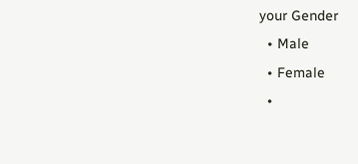your Gender
  • Male
  • Female
  •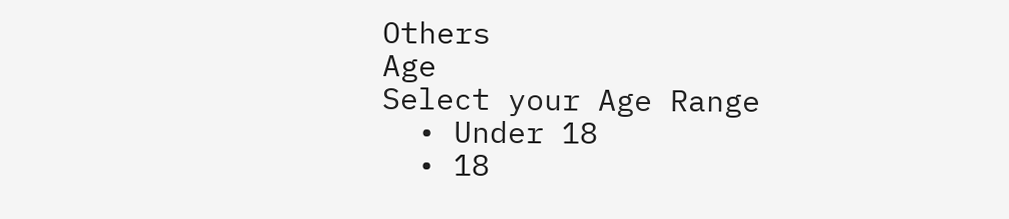Others
Age
Select your Age Range
  • Under 18
  • 18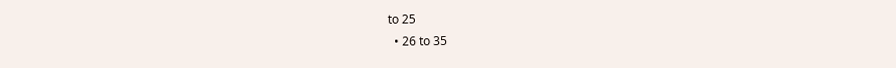to 25
  • 26 to 35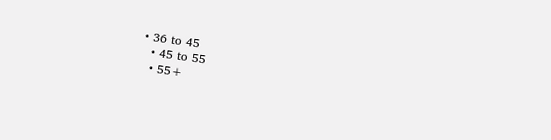• 36 to 45
  • 45 to 55
  • 55+